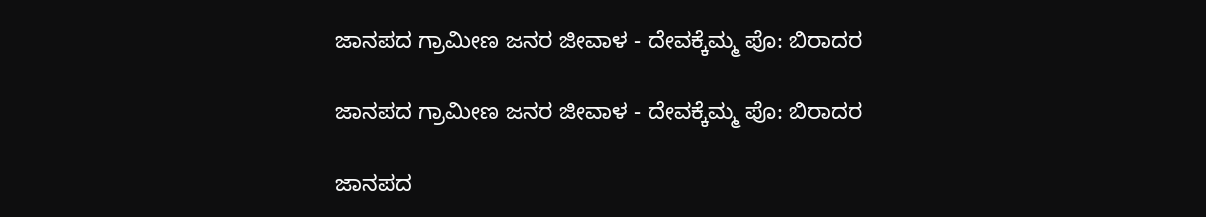ಜಾನಪದ ಗ್ರಾಮೀಣ ಜನರ ಜೀವಾಳ - ದೇವಕ್ಕೆಮ್ಮ ಪೊ: ಬಿರಾದರ

ಜಾನಪದ ಗ್ರಾಮೀಣ ಜನರ ಜೀವಾಳ - ದೇವಕ್ಕೆಮ್ಮ ಪೊ: ಬಿರಾದರ

ಜಾನಪದ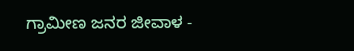ಗ್ರಾಮೀಣ ಜನರ ಜೀವಾಳ -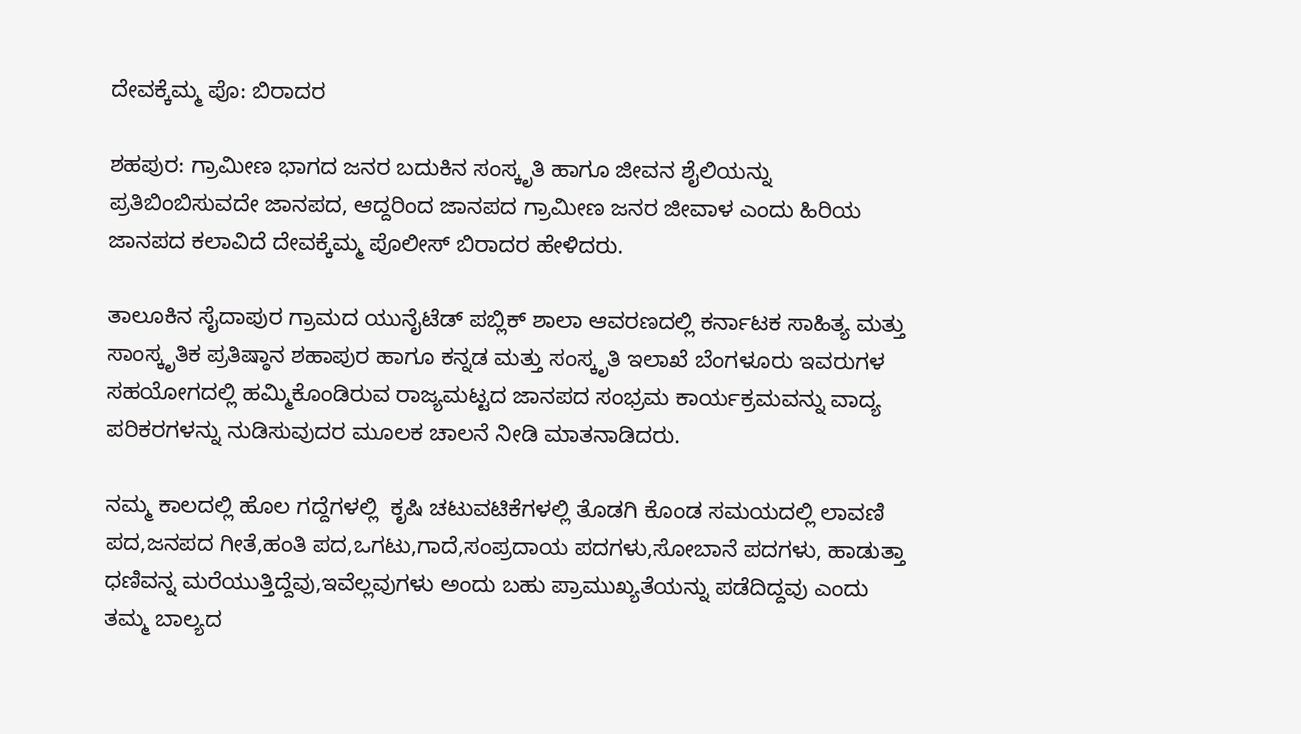ದೇವಕ್ಕೆಮ್ಮ ಪೊ: ಬಿರಾದರ

ಶಹಪುರ: ಗ್ರಾಮೀಣ ಭಾಗದ ಜನರ ಬದುಕಿನ ಸಂಸ್ಕೃತಿ ಹಾಗೂ ಜೀವನ ಶೈಲಿಯನ್ನು ಪ್ರತಿಬಿಂಬಿಸುವದೇ ಜಾನಪದ, ಆದ್ದರಿಂದ ಜಾನಪದ ಗ್ರಾಮೀಣ ಜನರ ಜೀವಾಳ ಎಂದು ಹಿರಿಯ ಜಾನಪದ ಕಲಾವಿದೆ ದೇವಕ್ಕೆಮ್ಮ ಪೊಲೀಸ್ ಬಿರಾದರ ಹೇಳಿದರು.

ತಾಲೂಕಿನ ಸೈದಾಪುರ ಗ್ರಾಮದ ಯುನೈಟೆಡ್ ಪಬ್ಲಿಕ್ ಶಾಲಾ ಆವರಣದಲ್ಲಿ ಕರ್ನಾಟಕ ಸಾಹಿತ್ಯ ಮತ್ತು ಸಾಂಸ್ಕೃತಿಕ ಪ್ರತಿಷ್ಠಾನ ಶಹಾಪುರ ಹಾಗೂ ಕನ್ನಡ ಮತ್ತು ಸಂಸ್ಕೃತಿ ಇಲಾಖೆ ಬೆಂಗಳೂರು ಇವರುಗಳ ಸಹಯೋಗದಲ್ಲಿ ಹಮ್ಮಿಕೊಂಡಿರುವ ರಾಜ್ಯಮಟ್ಟದ ಜಾನಪದ ಸಂಭ್ರಮ ಕಾರ್ಯಕ್ರಮವನ್ನು ವಾದ್ಯ ಪರಿಕರಗಳನ್ನು ನುಡಿಸುವುದರ ಮೂಲಕ ಚಾಲನೆ ನೀಡಿ ಮಾತನಾಡಿದರು.

ನಮ್ಮ ಕಾಲದಲ್ಲಿ ಹೊಲ ಗದ್ದೆಗಳಲ್ಲಿ  ಕೃಷಿ ಚಟುವಟಿಕೆಗಳಲ್ಲಿ ತೊಡಗಿ ಕೊಂಡ ಸಮಯದಲ್ಲಿ ಲಾವಣಿ ಪದ,ಜನಪದ ಗೀತೆ,ಹಂತಿ ಪದ,ಒಗಟು,ಗಾದೆ,ಸಂಪ್ರದಾಯ ಪದಗಳು,ಸೋಬಾನೆ ಪದಗಳು, ಹಾಡುತ್ತಾ ಧಣಿವನ್ನ ಮರೆಯುತ್ತಿದ್ದೆವು,ಇವೆಲ್ಲವುಗಳು ಅಂದು ಬಹು ಪ್ರಾಮುಖ್ಯತೆಯನ್ನು ಪಡೆದಿದ್ದವು ಎಂದು ತಮ್ಮ ಬಾಲ್ಯದ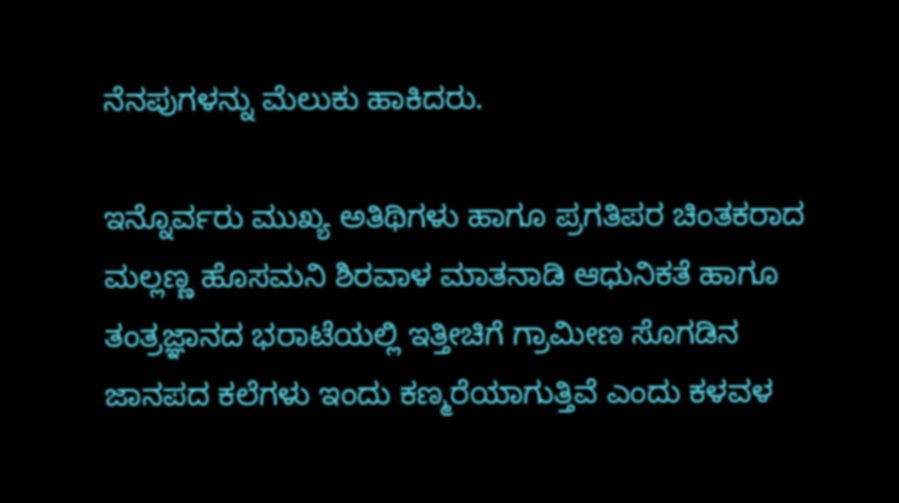ನೆನಪುಗಳನ್ನು ಮೆಲುಕು ಹಾಕಿದರು.

ಇನ್ನೊರ್ವರು ಮುಖ್ಯ ಅತಿಥಿಗಳು ಹಾಗೂ ಪ್ರಗತಿಪರ ಚಿಂತಕರಾದ ಮಲ್ಲಣ್ಣ ಹೊಸಮನಿ ಶಿರವಾಳ ಮಾತನಾಡಿ ಆಧುನಿಕತೆ ಹಾಗೂ ತಂತ್ರಜ್ಞಾನದ ಭರಾಟೆಯಲ್ಲಿ ಇತ್ತೀಚಿಗೆ ಗ್ರಾಮೀಣ ಸೊಗಡಿನ ಜಾನಪದ ಕಲೆಗಳು ಇಂದು ಕಣ್ಮರೆಯಾಗುತ್ತಿವೆ ಎಂದು ಕಳವಳ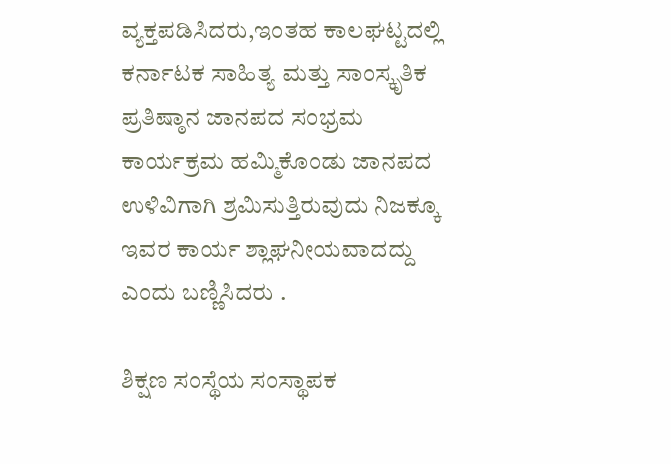ವ್ಯಕ್ತಪಡಿಸಿದರು,ಇಂತಹ ಕಾಲಘಟ್ಟದಲ್ಲಿ ಕರ್ನಾಟಕ ಸಾಹಿತ್ಯ ಮತ್ತು ಸಾಂಸ್ಕೃತಿಕ ಪ್ರತಿಷ್ಠಾನ ಜಾನಪದ ಸಂಭ್ರಮ ಕಾರ್ಯಕ್ರಮ ಹಮ್ಮಿಕೊಂಡು ಜಾನಪದ ಉಳಿವಿಗಾಗಿ ಶ್ರಮಿಸುತ್ತಿರುವುದು ನಿಜಕ್ಕೂ ಇವರ ಕಾರ್ಯ ಶ್ಲಾಘನೀಯವಾದದ್ದು ಎಂದು ಬಣ್ಣಿಸಿದರು .

ಶಿಕ್ಷಣ ಸಂಸ್ಥೆಯ ಸಂಸ್ಥಾಪಕ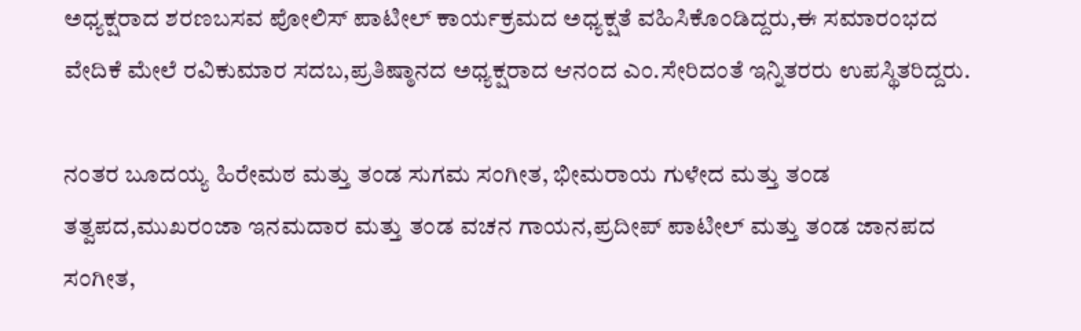ಅಧ್ಯಕ್ಷರಾದ ಶರಣಬಸವ ಪೋಲಿಸ್ ಪಾಟೀಲ್ ಕಾರ್ಯಕ್ರಮದ ಅಧ್ಯಕ್ಷತೆ ವಹಿಸಿಕೊಂಡಿದ್ದರು,ಈ ಸಮಾರಂಭದ ವೇದಿಕೆ ಮೇಲೆ ರವಿಕುಮಾರ ಸದಬ,ಪ್ರತಿಷ್ಠಾನದ ಅಧ್ಯಕ್ಷರಾದ ಆನಂದ ಎಂ.ಸೇರಿದಂತೆ ಇನ್ನಿತರರು ಉಪಸ್ಥಿತರಿದ್ದರು.

ನಂತರ ಬೂದಯ್ಯ ಹಿರೇಮಠ ಮತ್ತು ತಂಡ ಸುಗಮ ಸಂಗೀತ, ಭೀಮರಾಯ ಗುಳೇದ ಮತ್ತು ತಂಡ ತತ್ವಪದ,ಮುಖರಂಜಾ ಇನಮದಾರ ಮತ್ತು ತಂಡ ವಚನ ಗಾಯನ,ಪ್ರದೀಪ್ ಪಾಟೀಲ್ ಮತ್ತು ತಂಡ ಜಾನಪದ ಸಂಗೀತ,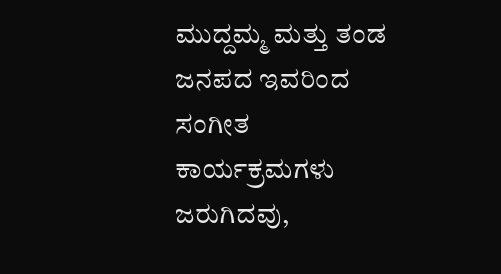ಮುದ್ದಮ್ಮ ಮತ್ತು ತಂಡ ಜನಪದ ಇವರಿಂದ ಸಂಗೀತ ಕಾರ್ಯಕ್ರಮಗಳು ಜರುಗಿದವು,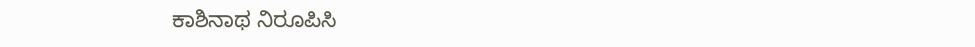ಕಾಶಿನಾಥ ನಿರೂಪಿಸಿ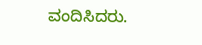ವಂದಿಸಿದರು.